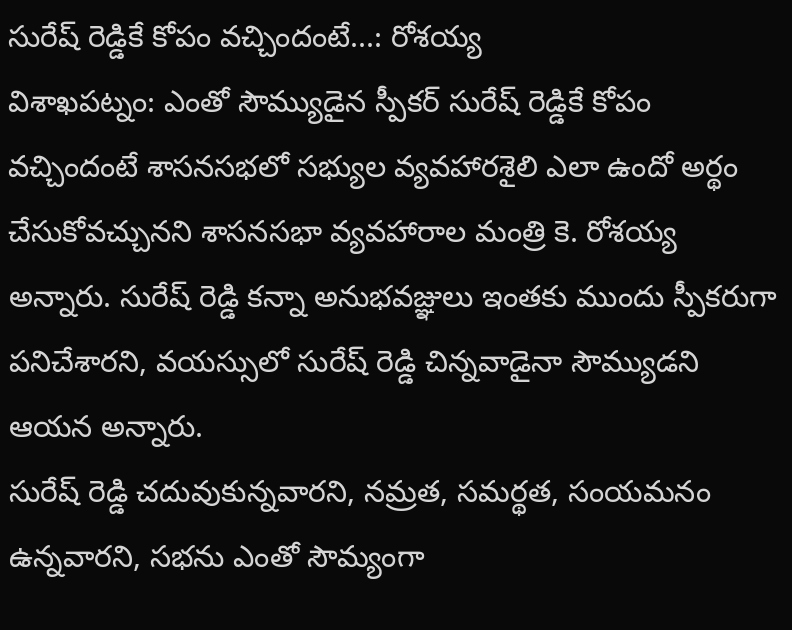సురేష్ రెడ్డికే కోపం వచ్చిందంటే...: రోశయ్య
విశాఖపట్నం: ఎంతో సౌమ్యుడైన స్పీకర్ సురేష్ రెడ్డికే కోపం వచ్చిందంటే శాసనసభలో సభ్యుల వ్యవహారశైలి ఎలా ఉందో అర్థం చేసుకోవచ్చునని శాసనసభా వ్యవహారాల మంత్రి కె. రోశయ్య అన్నారు. సురేష్ రెడ్డి కన్నా అనుభవజ్ఞులు ఇంతకు ముందు స్పీకరుగా పనిచేశారని, వయస్సులో సురేష్ రెడ్డి చిన్నవాడైనా సౌమ్యుడని ఆయన అన్నారు.
సురేష్ రెడ్డి చదువుకున్నవారని, నమ్రత, సమర్థత, సంయమనం ఉన్నవారని, సభను ఎంతో సౌమ్యంగా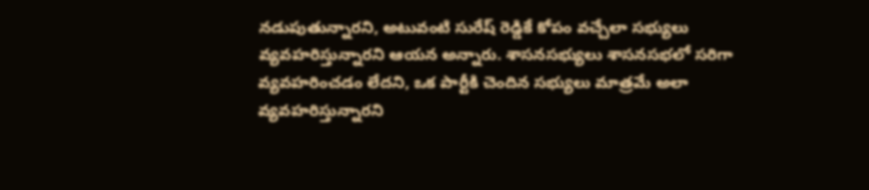నడుపుతున్నారని, అటువంటి సురేష్ రెడ్డికే కోపం వచ్చేలా సభ్యులు వ్యవహరిస్తున్నారని ఆయన అన్నారు. శాసనసభ్యులు శాసనసభలో సరిగా వ్యవహరించడం లేదని, ఒక పార్టీకి చెందిన సభ్యులు మాత్రమే అలా వ్యవహరిస్తున్నారని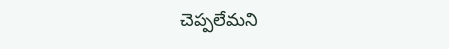చెప్పలేమని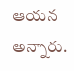ఆయన అన్నారు.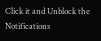Click it and Unblock the Notifications